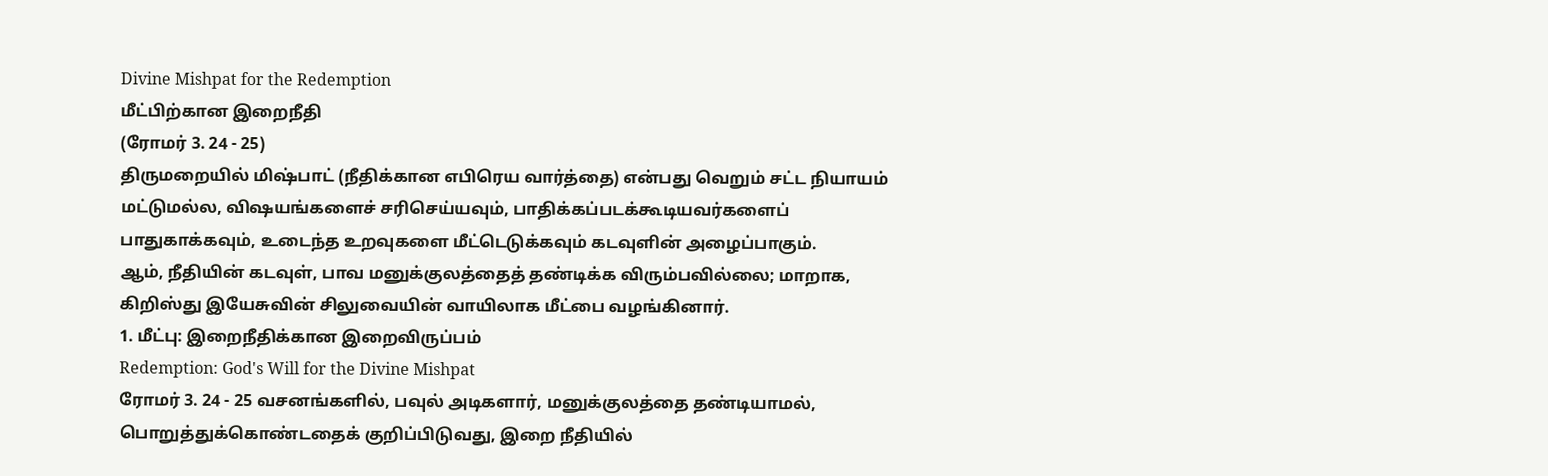Divine Mishpat for the Redemption
மீட்பிற்கான இறைநீதி
(ரோமர் 3. 24 - 25)
திருமறையில் மிஷ்பாட் (நீதிக்கான எபிரெய வார்த்தை) என்பது வெறும் சட்ட நியாயம் மட்டுமல்ல, விஷயங்களைச் சரிசெய்யவும், பாதிக்கப்படக்கூடியவர்களைப் பாதுகாக்கவும், உடைந்த உறவுகளை மீட்டெடுக்கவும் கடவுளின் அழைப்பாகும்.
ஆம், நீதியின் கடவுள், பாவ மனுக்குலத்தைத் தண்டிக்க விரும்பவில்லை; மாறாக, கிறிஸ்து இயேசுவின் சிலுவையின் வாயிலாக மீட்பை வழங்கினார்.
1. மீட்பு: இறைநீதிக்கான இறைவிருப்பம்
Redemption: God's Will for the Divine Mishpat
ரோமர் 3. 24 - 25 வசனங்களில், பவுல் அடிகளார், மனுக்குலத்தை தண்டியாமல், பொறுத்துக்கொண்டதைக் குறிப்பிடுவது, இறை நீதியில்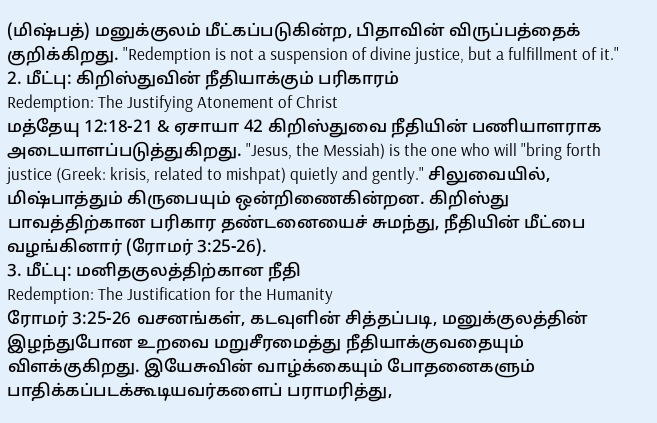(மிஷ்பத்) மனுக்குலம் மீட்கப்படுகின்ற, பிதாவின் விருப்பத்தைக் குறிக்கிறது. "Redemption is not a suspension of divine justice, but a fulfillment of it."
2. மீட்பு: கிறிஸ்துவின் நீதியாக்கும் பரிகாரம்
Redemption: The Justifying Atonement of Christ
மத்தேயு 12:18-21 & ஏசாயா 42 கிறிஸ்துவை நீதியின் பணியாளராக அடையாளப்படுத்துகிறது. "Jesus, the Messiah) is the one who will "bring forth justice (Greek: krisis, related to mishpat) quietly and gently." சிலுவையில், மிஷ்பாத்தும் கிருபையும் ஒன்றிணைகின்றன. கிறிஸ்து பாவத்திற்கான பரிகார தண்டனையைச் சுமந்து, நீதியின் மீட்பை வழங்கினார் (ரோமர் 3:25-26).
3. மீட்பு: மனிதகுலத்திற்கான நீதி
Redemption: The Justification for the Humanity
ரோமர் 3:25-26 வசனங்கள், கடவுளின் சித்தப்படி, மனுக்குலத்தின் இழந்துபோன உறவை மறுசீரமைத்து நீதியாக்குவதையும் விளக்குகிறது. இயேசுவின் வாழ்க்கையும் போதனைகளும் பாதிக்கப்படக்கூடியவர்களைப் பராமரித்து,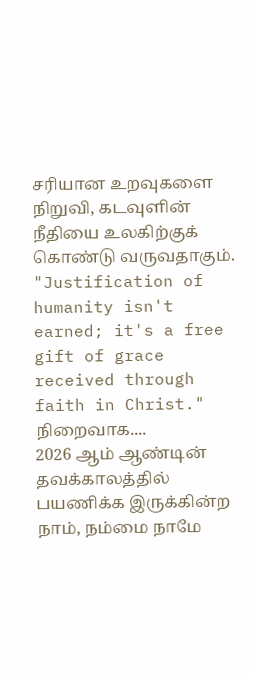சரியான உறவுகளை நிறுவி, கடவுளின் நீதியை உலகிற்குக் கொண்டு வருவதாகும். "Justification of humanity isn't earned; it's a free gift of grace received through faith in Christ."
நிறைவாக....
2026 ஆம் ஆண்டின் தவக்காலத்தில் பயணிக்க இருக்கின்ற நாம், நம்மை நாமே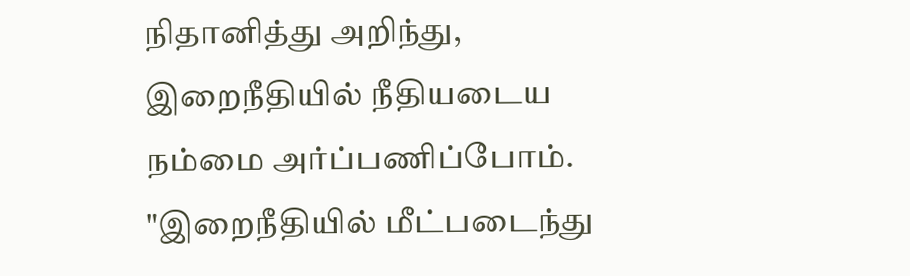நிதானித்து அறிந்து, இறைநீதியில் நீதியடைய நம்மை அர்ப்பணிப்போம். "இறைநீதியில் மீட்படைந்து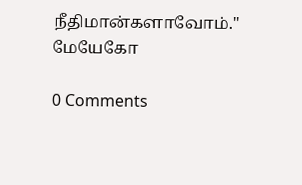நீதிமான்களாவோம்."
மேயேகோ

0 Comments